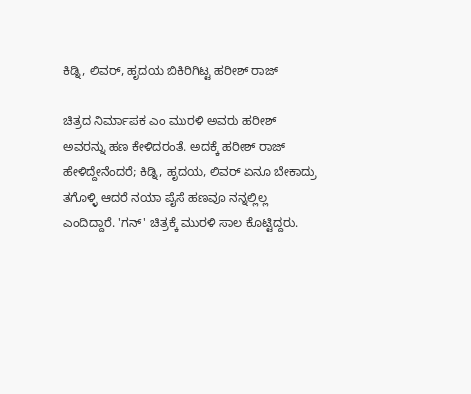ಕಿಡ್ನಿ, ಲಿವರ್, ಹೃದಯ ಬಿಕಿರಿಗಿಟ್ಟ ಹರೀಶ್ ರಾಜ್

ಚಿತ್ರದ ನಿರ್ಮಾಪಕ ಎಂ ಮುರಳಿ ಅವರು ಹರೀಶ್ ಅವರನ್ನು ಹಣ ಕೇಳಿದರಂತೆ. ಅದಕ್ಕೆ ಹರೀಶ್ ರಾಜ್ ಹೇಳಿದ್ದೇನೆಂದರೆ; ಕಿಡ್ನಿ, ಹೃದಯ, ಲಿವರ್ ಏನೂ ಬೇಕಾದ್ರು ತಗೊಳ್ಳಿ ಆದರೆ ನಯಾ ಪೈಸೆ ಹಣವೂ ನನ್ನಲ್ಲಿಲ್ಲ ಎಂದಿದ್ದಾರೆ. 'ಗನ್' ಚಿತ್ರಕ್ಕೆ ಮುರಳಿ ಸಾಲ ಕೊಟ್ಟಿದ್ದರು.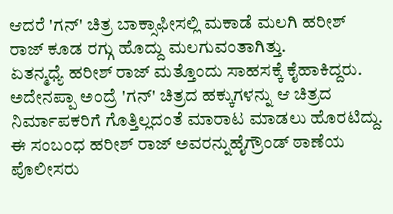ಆದರೆ 'ಗನ್' ಚಿತ್ರ ಬಾಕ್ಸಾಫೀಸಲ್ಲಿ ಮಕಾಡೆ ಮಲಗಿ ಹರೀಶ್ ರಾಜ್ ಕೂಡ ರಗ್ಗು ಹೊದ್ದು ಮಲಗುವಂತಾಗಿತ್ತು.
ಏತನ್ಮಧ್ಯೆ ಹರೀಶ್ ರಾಜ್ ಮತ್ತೊಂದು ಸಾಹಸಕ್ಕೆ ಕೈಹಾಕಿದ್ದರು. ಅದೇನಪ್ಪಾ ಅಂದ್ರೆ 'ಗನ್' ಚಿತ್ರದ ಹಕ್ಕುಗಳನ್ನು ಆ ಚಿತ್ರದ ನಿರ್ಮಾಪಕರಿಗೆ ಗೊತ್ತಿಲ್ಲದಂತೆ ಮಾರಾಟ ಮಾಡಲು ಹೊರಟಿದ್ದು. ಈ ಸಂಬಂಧ ಹರೀಶ್ ರಾಜ್ ಅವರನ್ನುಹೈಗ್ರೌಂಡ್ ಠಾಣೆಯ ಪೊಲೀಸರು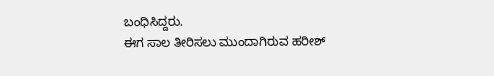ಬಂಧಿಸಿದ್ದರು.
ಈಗ ಸಾಲ ತೀರಿಸಲು ಮುಂದಾಗಿರುವ ಹರೀಶ್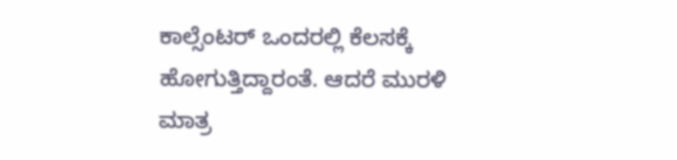ಕಾಲ್ಸೆಂಟರ್ ಒಂದರಲ್ಲಿ ಕೆಲಸಕ್ಕೆ ಹೋಗುತ್ತಿದ್ದಾರಂತೆ. ಆದರೆ ಮುರಳಿ ಮಾತ್ರ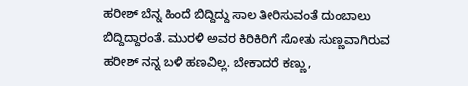ಹರೀಶ್ ಬೆನ್ನ ಹಿಂದೆ ಬಿದ್ದಿದ್ದು ಸಾಲ ತೀರಿಸುವಂತೆ ದುಂಬಾಲು ಬಿದ್ದಿದ್ದಾರಂತೆ. ಮುರಳಿ ಅವರ ಕಿರಿಕಿರಿಗೆ ಸೋತು ಸುಣ್ಣವಾಗಿರುವ ಹರೀಶ್ ನನ್ನ ಬಳಿ ಹಣವಿಲ್ಲ. ಬೇಕಾದರೆ ಕಣ್ಣು,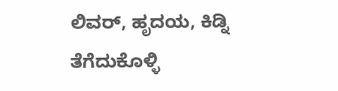ಲಿವರ್, ಹೃದಯ, ಕಿಡ್ನಿ ತೆಗೆದುಕೊಳ್ಳಿ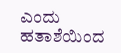ಎಂದು ಹತಾಶೆಯಿಂದ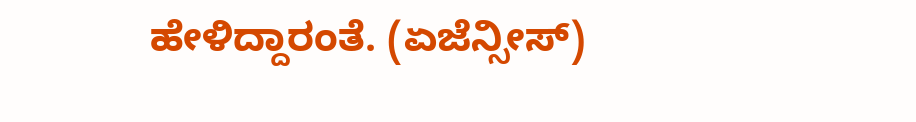ಹೇಳಿದ್ದಾರಂತೆ. (ಏಜೆನ್ಸೀಸ್)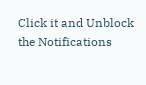Click it and Unblock the Notifications